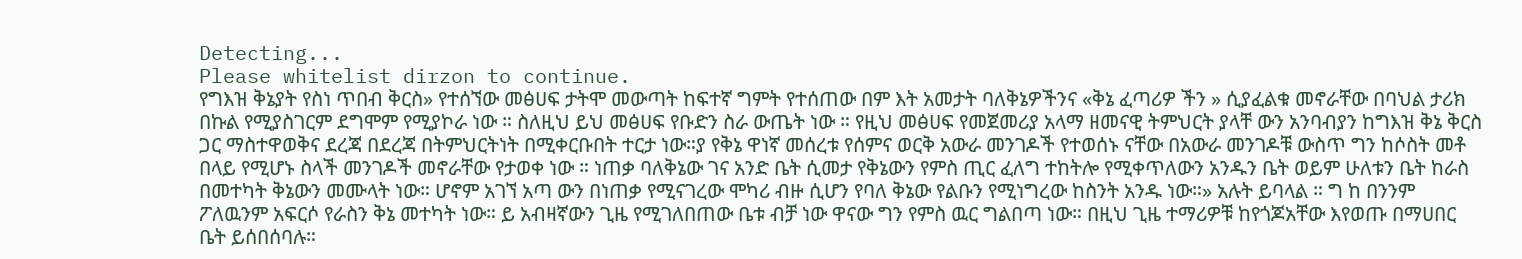Detecting...
Please whitelist dirzon to continue.
የግእዝ ቅኔያት የስነ ጥበብ ቅርስ» የተሰኘው መፅሀፍ ታትሞ መውጣት ከፍተኛ ግምት የተሰጠው በም እት አመታት ባለቅኔዎችንና «ቅኔ ፈጣሪዎ ችን » ሲያፈልቁ መኖራቸው በባህል ታሪክ በኩል የሚያስገርም ደግሞም የሚያኮራ ነው ። ስለዚህ ይህ መፅሀፍ የቡድን ስራ ውጤት ነው ። የዚህ መፅሀፍ የመጀመሪያ አላማ ዘመናዊ ትምህርት ያላቸ ውን አንባብያን ከግእዝ ቅኔ ቅርስ ጋር ማስተዋወቅና ደረጃ በደረጃ በትምህርትነት በሚቀርቡበት ተርታ ነው።ያ የቅኔ ዋነኛ መሰረቱ የሰምና ወርቅ አውራ መንገዶች የተወሰኑ ናቸው በአውራ መንገዶቹ ውስጥ ግን ከሶስት መቶ በላይ የሚሆኑ ስላች መንገዶች መኖራቸው የታወቀ ነው ። ነጠቃ ባለቅኔው ገና አንድ ቤት ሲመታ የቅኔውን የምስ ጢር ፈለግ ተከትሎ የሚቀጥለውን አንዱን ቤት ወይም ሁለቱን ቤት ከራስ በመተካት ቅኔውን መሙላት ነው። ሆኖም አገኘ አጣ ውን በነጠቃ የሚናገረው ሞካሪ ብዙ ሲሆን የባለ ቅኔው የልቡን የሚነግረው ከስንት አንዱ ነው።» አሉት ይባላል ። ግ ከ በንንም ፖለዉንም አፍርሶ የራስን ቅኔ መተካት ነው። ይ አብዛኛውን ጊዜ የሚገለበጠው ቤቱ ብቻ ነው ዋናው ግን የምስ ዉር ግልበጣ ነው። በዚህ ጊዜ ተማሪዎቹ ከየጎጆአቸው እየወጡ በማሀበር ቤት ይሰበሰባሉ።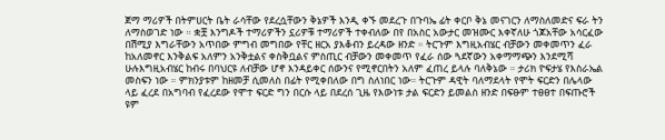ጀማ ማሪዎች በትምሀርት ቤት ራሳቸው የደረሷቸውን ቅኔዎች እንዲ ቀኙ መደረጉ በጉባኤ ፊት ቀርቦ ቅኔ መናገርን ለማስለመድና ፍራ ትን ለማስወገድ ነው ። ቋቿ እንግዶች ተማሪዎችን ኗሪዎቹ ተማሪዎች ተቀብለው በየ በአስር አውታር መዝሙር እቀኛለሁ ጎጆአቸው አሳርፈው በሽሚያ እግራቸውን አጥበው ምግብ መግበው የቸር ዘርአ ያእቆብን ይረዳው ዘንድ ። ትርጉም እግዚአብሄር ብቻውን መቀመጥን ፈራ ከአለመኖር እንቅልፍ አለምን አንቅቷልና ቀስቅቧልና ምስጢር ብቻውን መቀመጥ የፈራ ሰው ጓደኛውን አቀማማጭን እንደሚሻ ሁሉእግዚአብሄር ከብሩ በባህርዩ ለብቻው ሆኖ እንዳይቀር ሰውንና የሚኖርበትን አለም ፈጠረ ይላሉ ባለቅኔው ። ታሪክ ዮፍታሄ የእስራኤል መስፍን ነው ። ምክንያቱም ከዘመቻ ሲመለስ በፊት የሚቀበለው በግ ስለነበር ነው። ትርጉም ዳዊት ባለማደላት የሞት ፍርድን በሌላው ላይ ፈረደ በአግባብ የፈረደው የሞተ ፍርድ ግን በርሱ ላይ በደረሰ ጊዜ የእውነቱ ታል ፍርድን ይመልስ ዘንድ በፍፁም ተፀፀተ በፍጡሮች ዩም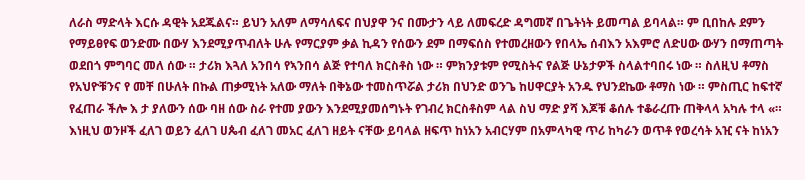ለራስ ማድላት እርሱ ዳዊት አደጁልና። ይህን አለም ለማሳለፍና በህያዋ ንና በሙታን ላይ ለመፍረድ ዳግመኛ በጌትነት ይመጣል ይባላል። ም ቢበከሉ ደምን የማይፀየፍ ወንድሙ በውሃ እንደሚያጥብለት ሁሉ የማርያም ቃል ኪዳን የሰውን ደም በማፍሰስ የተመረዘውን የበላኤ ሰብእን አእምሮ ለድሀው ውሃን በማጠጣት ወደበጎ ምግባር መለ ሰው ። ታሪክ እጓለ አንበሳ የኣንበሳ ልጅ የተባለ ክርስቶስ ነው ። ምክንያቱም የሚስትና የልጅ ሁኔታዎች ስላልተባበሩ ነው ። ስለዚህ ቶማስ የአህዮቹንና የ መቸ በሁለት በኩል ጠቃሚነት አለው ማለት በቅኔው ተመስጥሯል ታሪክ በህንድ ወንጌ ከሀዋርያት አንዱ የህንደኬው ቶማስ ነው ። ምስጢር ከፍተኛ የፈጠራ ችሎ እ ታ ያለውን ሰው ባዘ ሰው ስራ የተመ ያውን እንደሚያመሰግኑት የገብረ ክርስቶስም ላል ስህ ማድ ያሻ እጆቹ ቆሰሉ ተቆራረጡ ጠቅላላ አካሉ ተላ «። እነዚህ ወንዞች ፈለገ ወይን ፈለገ ሀጴብ ፈለገ መአር ፈለገ ዘይት ናቸው ይባላል ዘፍጥ ከነአን አብርሃም በአምላካዊ ጥሪ ከካራን ወጥቶ የወረሳት አዢ ናት ከነአን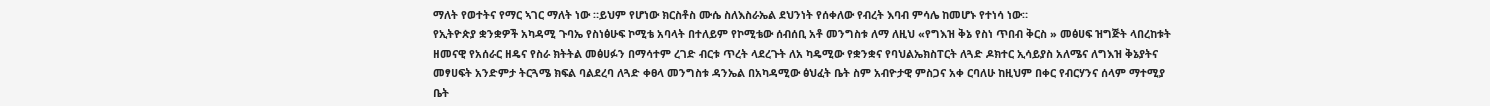ማለት የወተትና የማር ኣገር ማለት ነው ።ይህም የሆነው ክርስቶስ ሙሴ ስለእስራኤል ደህንነት የሰቀለው የብረት እባብ ምሳሌ ከመሆኑ የተነሳ ነው።
የኢትዮጵያ ቋንቋዎች አካዳሚ ጉባኤ የስነፅሁፍ ኮሚቴ አባላት በተለይም የኮሚቴው ሰብሰቢ አቶ መንግስቱ ለማ ለዚህ «የግእዝ ቅኔ የስነ ጥበብ ቅርስ » መፅሀፍ ዝግጅት ላበረከቱት ዘመናዊ የአሰራር ዘዴና የስራ ክትትል መፅሀፉን በማሳተም ረገድ ብርቱ ጥረት ላደረጉት ለአ ካዴሚው የቋንቋና የባህልኤክስፐርት ለጓድ ዶክተር ኢሳይያስ አለሜና ለግእዝ ቅኔያትና መፃሀፍት አንድምታ ትርጓሜ ክፍል ባልደረባ ለጓድ ቀፀላ መንግስቱ ዳንኤል በአካዳሚው ፅህፈት ቤት ስም አብዮታዊ ምስጋና አቀ ርባለሁ ከዚህም በቀር የብርሃንና ሰላም ማተሚያ ቤት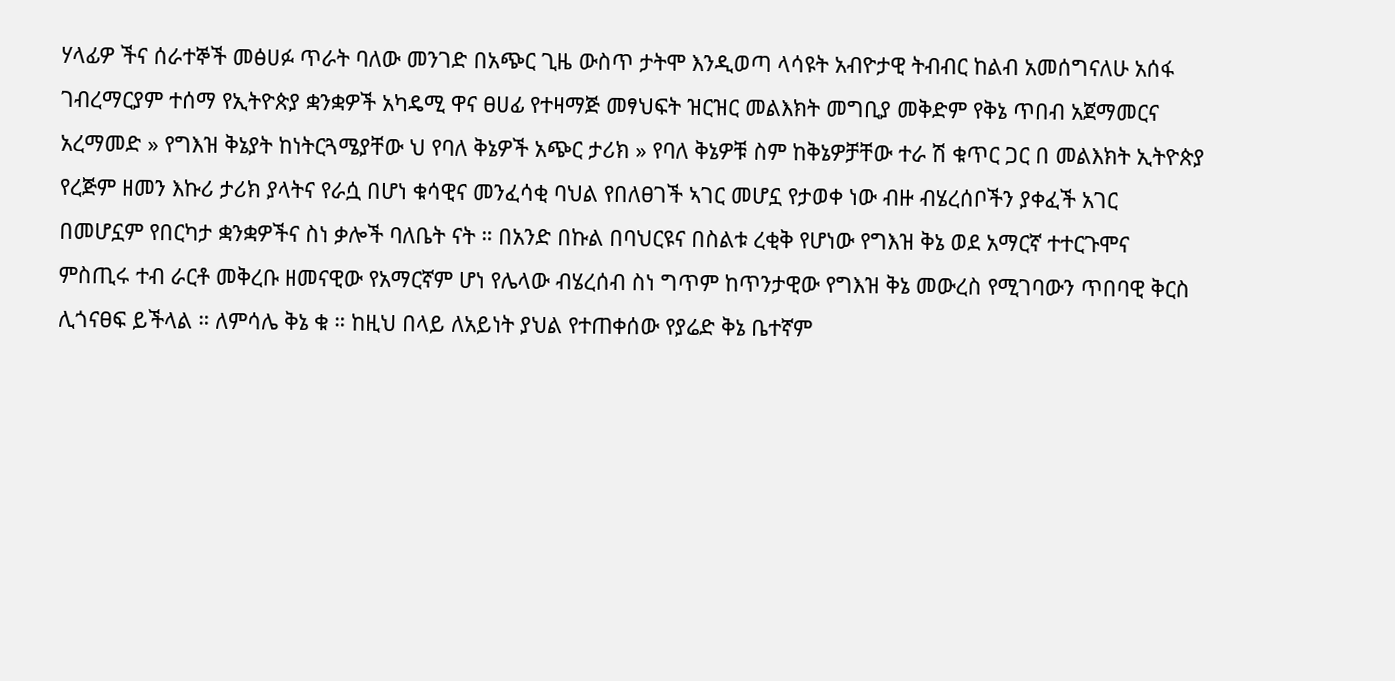ሃላፊዎ ችና ሰራተኞች መፅሀፉ ጥራት ባለው መንገድ በአጭር ጊዜ ውስጥ ታትሞ እንዲወጣ ላሳዩት አብዮታዊ ትብብር ከልብ አመሰግናለሁ አሰፋ ገብረማርያም ተሰማ የኢትዮጵያ ቋንቋዎች አካዴሚ ዋና ፀሀፊ የተዛማጅ መፃህፍት ዝርዝር መልእክት መግቢያ መቅድም የቅኔ ጥበብ አጀማመርና አረማመድ » የግእዝ ቅኔያት ከነትርጓሜያቸው ህ የባለ ቅኔዎች አጭር ታሪክ » የባለ ቅኔዎቹ ስም ከቅኔዎቻቸው ተራ ሽ ቁጥር ጋር በ መልእክት ኢትዮጵያ የረጅም ዘመን እኩሪ ታሪክ ያላትና የራሷ በሆነ ቁሳዊና መንፈሳቂ ባህል የበለፀገች ኣገር መሆኗ የታወቀ ነው ብዙ ብሄረሰቦችን ያቀፈች አገር በመሆኗም የበርካታ ቋንቋዎችና ስነ ቃሎች ባለቤት ናት ። በአንድ በኩል በባህርዩና በስልቱ ረቂቅ የሆነው የግእዝ ቅኔ ወደ አማርኛ ተተርጉሞና ምስጢሩ ተብ ራርቶ መቅረቡ ዘመናዊው የአማርኛም ሆነ የሌላው ብሄረሰብ ስነ ግጥም ከጥንታዊው የግእዝ ቅኔ መውረስ የሚገባውን ጥበባዊ ቅርስ ሊጎናፀፍ ይችላል ። ለምሳሌ ቅኔ ቁ ። ከዚህ በላይ ለአይነት ያህል የተጠቀሰው የያሬድ ቅኔ ቤተኛም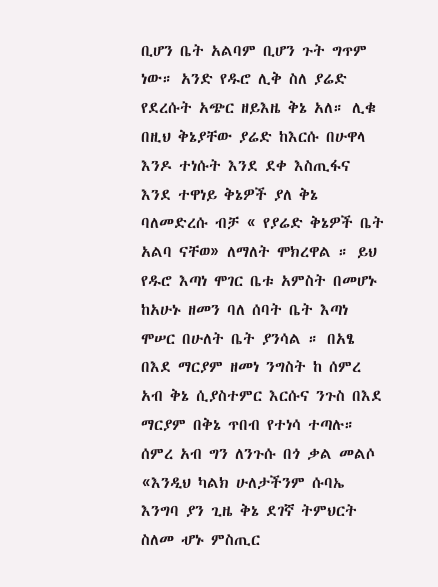ቢሆን ቤት አልባም ቢሆን ጉት ግጥም ነው። አንድ የዱሮ ሊቅ ስለ ያሬድ የደረሱት አጭር ዘይእዜ ቅኔ አለ። ሊቁ በዚህ ቅኔያቸው ያሬድ ከእርሱ በሁዋላ እንዶ ተነሱት እንደ ደቀ እስጢፋና እንደ ተዋነይ ቅኔዎች ያለ ቅኔ ባለመድረሱ ብቻ « የያሬድ ቅኔዎች ቤት አልባ ናቸወ» ለማለት ሞክረዋል ። ይህ የዱሮ እጣነ ሞገር ቤቱ አምስት በመሆኑ ከአሁኑ ዘመን ባለ ሰባት ቤት እጣነ ሞሠር በሁለት ቤት ያንሳል ። በአፄ በእደ ማርያም ዘመነ ንግስት ከ ሰምረ አብ ቅኔ ሲያስተምር እርሱና ንጉስ በእደ ማርያም በቅኔ ጥበብ የተነሳ ተጣሉ። ሰምረ አብ ግን ለንጉሱ በጎ ቃል መልሶ «እንዲህ ካልክ ሁለታችንም ሱባኤ እንግባ ያን ጊዜ ቅኔ ደገኛ ትምህርት ስለመ ሇኑ ምስጢር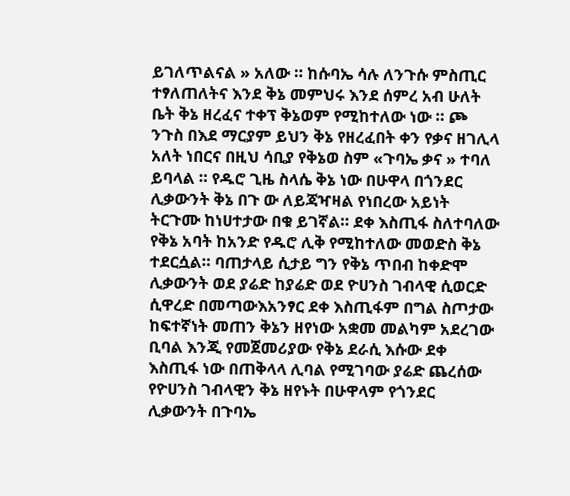ይገለጥልናል » አለው ። ከሱባኤ ሳሉ ለንጉሱ ምስጢር ተፃለጠለትና እንደ ቅኔ መምህሩ እንደ ሰምረ አብ ሁለት ቤት ቅኔ ዘረፈና ተቀፕ ቅኔወም የሚከተለው ነው ። ጮ ንጉስ በእደ ማርያም ይህን ቅኔ የዘረፈበት ቀን የቃና ዘገሊላ አለት ነበርና በዚህ ሳቢያ የቅኔወ ስም «ጉባኤ ቃና » ተባለ ይባላል ። የዱሮ ጊዜ ስላሴ ቅኔ ነው በሁዋላ በጎንደር ሊቃውንት ቅኔ በጉ ው ለይጃዣዛል የነበረው አይነት ትርጉሙ ከነሀተታው በቁ ይገኛል። ደቀ እስጢፋ ስለተባለው የቅኔ አባት ከአንድ የዱሮ ሊቅ የሚከተለው መወድስ ቅኔ ተደርሷል። ባጠታላይ ሲታይ ግን የቅኔ ጥበብ ከቀድሞ ሊቃውንት ወደ ያሬድ ከያሬድ ወደ ዮሀንስ ገብላዊ ሲወርድ ሲዋረድ በመጣውእአንፃር ደቀ እስጢፋም በግል ስጦታው ከፍተኛነት መጠን ቅኔን ዘየነው አቋመ መልካም አደረገው ቢባል እንጂ የመጀመሪያው የቅኔ ደራሲ እሱው ደቀ እስጢፋ ነው በጠቅላላ ሊባል የሚገባው ያሬድ ጨረሰው የዮሀንስ ገብላዊን ቅኔ ዘየኑት በሁዋላም የጎንደር ሊቃውንት በጉባኤ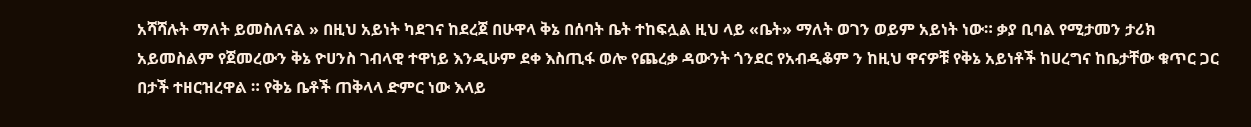አሻሻሉት ማለት ይመስለናል » በዚህ አይነት ካደገና ከደረጀ በሁዋላ ቅኔ በሰባት ቤት ተከፍሏል ዚህ ላይ «ቤት» ማለት ወገን ወይም አይነት ነው። ቃያ ቢባል የሚታመን ታሪክ አይመስልም የጀመረውን ቅኔ ዮሀንስ ገብላዊ ተዋነይ እንዲሁም ደቀ እስጢፋ ወሎ የጨረቃ ዳውንት ጎንደር የአብዲቆም ን ከዚህ ዋናዎቹ የቅኔ አይነቶች ከሀረግና ከቤታቸው ቁጥር ጋር በታች ተዘርዝረዋል ። የቅኔ ቤቶች ጠቅላላ ድምር ነው እላይ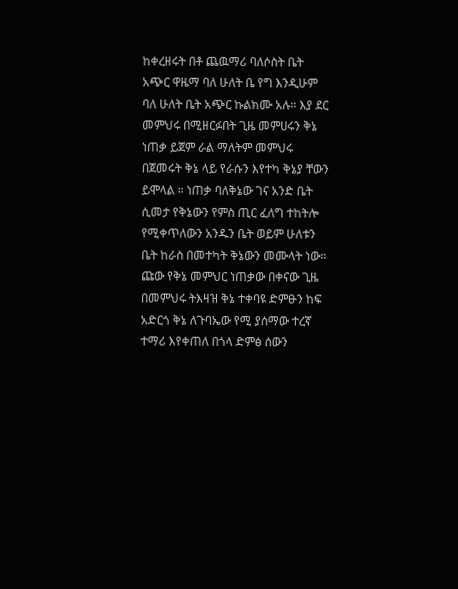ከቀረዘሩት በቶ ጨዉማሪ ባለሶስት ቤት አጭር ዋዜማ ባለ ሁለት ቤ የግ እንዲሁም ባለ ሁለት ቤት አጭር ኩልክሙ አሉ። እያ ደር መምህሩ በሚዘርፉበት ጊዜ መምሀሩን ቅኔ ነጠቃ ይጀም ራል ማለትም መምህሩ በጀመሩት ቅኔ ላይ የራሱን እየተካ ቅኔያ ቸውን ይሞላል ። ነጠቃ ባለቅኔው ገና አንድ ቤት ሲመታ የቅኔውን የምስ ጢር ፈለግ ተከትሎ የሚቀጥለውን አንዱን ቤት ወይም ሁለቱን ቤት ከራስ በመተካት ቅኔውን መሙላት ነው። ጩው የቅኔ መምህር ነጠቃው በቀናው ጊዜ በመምህሩ ትእዛዝ ቅኔ ተቀባዩ ድምፁን ከፍ አድርጎ ቅኔ ለጉባኤው የሚ ያሰማው ተረኛ ተማሪ እየቀጠለ በጎላ ድምፅ ሰውን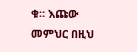ቁ። እጩው መምህር በዚህ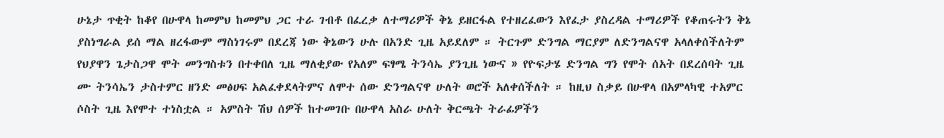ሁኔታ ጥቂት ከቆየ በሁዋላ ከመምህ ከመምህ ጋር ተራ ገብቶ በፈረቃ ለተማሪዎች ቅኔ ይዘርፋል የተዘረፈውን እየፈታ ያስረዳል ተማሪዎች የቆጠሩትን ቅኔ ያስነግራል ይሰ ማል ዘረፋውም ማስነገሩም በደረጃ ነው ቅኔውን ሁሉ በአንድ ጊዜ አይደለም ። ትርጉም ድንግል ማርያም ለድንግልናዋ አላለቀሰችለትም የህያዋን ጌታስጋዋ ሞት መንግስቱን በተቀበለ ጊዜ ማለቂያው የአለም ፍፃሜ ትንሳኤ ያንጊዜ ነውና » የዮፍታሄ ድንግል ግን የሞት ሰአት በደረሰባት ጊዜ ሙ ትንሳኤን ታስተምር ዘንድ መፅሀፍ አልፈቀደላትምና ለሞተ ሰው ድንግልናዋ ሁለት ወሮች አለቀሰችለት ። ከዚህ ስቃይ በሁዋላ በአምላካዊ ተአምር ሶስት ጊዜ እየሞተ ተነስቷል ። አምስት ሽህ ሰዎች ከተመገቡ በሁዋላ አስራ ሁለት ቅርጫት ትራፊዎችን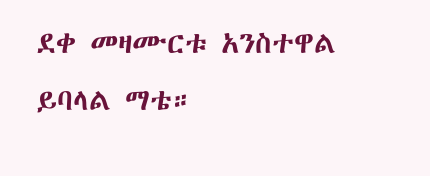ደቀ መዛሙርቱ አንስተዋል ይባላል ማቴ።